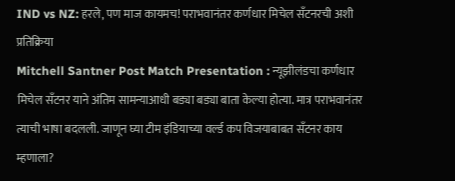IND vs NZ: हरले, पण माज कायमच! पराभवानंतर कर्णधार मिचेल सँटनरची अशी प्रतिक्रिया
Mitchell Santner Post Match Presentation : न्यूझीलंडचा कर्णधार मिचेल सँटनर याने अंतिम सामन्याआधी बड्या बड्या बाता केल्या होत्या. मात्र पराभवानंतर त्याची भाषा बदलली. जाणून घ्या टीम इंडियाच्या वर्ल्ड कप विजयाबाबत सँटनर काय म्हणाला?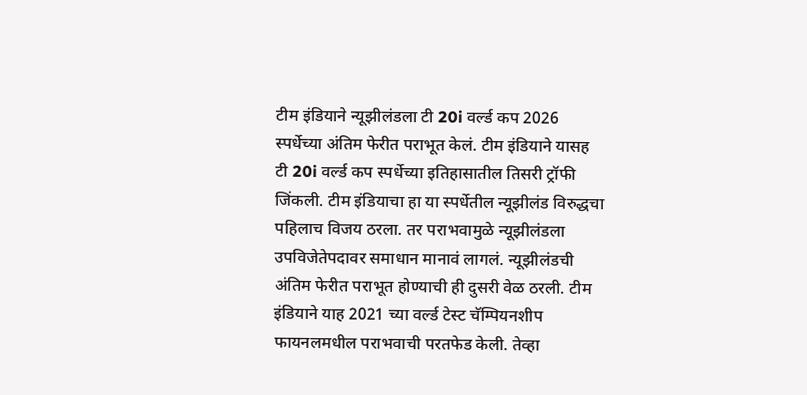टीम इंडियाने न्यूझीलंडला टी 20i वर्ल्ड कप 2026 स्पर्धेच्या अंतिम फेरीत पराभूत केलं. टीम इंडियाने यासह टी 20i वर्ल्ड कप स्पर्धेच्या इतिहासातील तिसरी ट्रॉफी जिंकली. टीम इंडियाचा हा या स्पर्धेतील न्यूझीलंड विरुद्धचा पहिलाच विजय ठरला. तर पराभवामुळे न्यूझीलंडला उपविजेतेपदावर समाधान मानावं लागलं. न्यूझीलंडची अंतिम फेरीत पराभूत होण्याची ही दुसरी वेळ ठरली. टीम इंडियाने याह 2021 च्या वर्ल्ड टेस्ट चॅम्पियनशीप फायनलमधील पराभवाची परतफेड केली. तेव्हा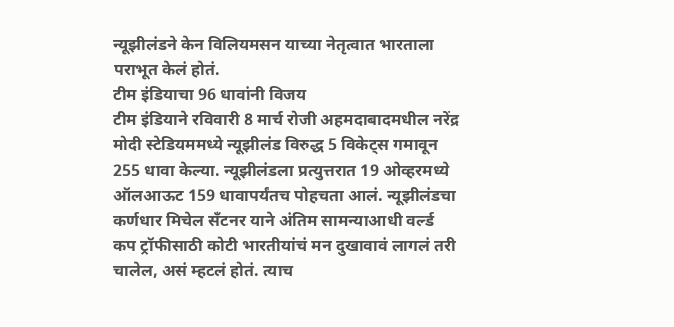न्यूझीलंडने केन विलियमसन याच्या नेतृत्वात भारताला पराभूत केलं होतं.
टीम इंडियाचा 96 धावांनी विजय
टीम इंडियाने रविवारी 8 मार्च रोजी अहमदाबादमधील नरेंद्र मोदी स्टेडियममध्ये न्यूझीलंड विरुद्ध 5 विकेट्स गमावून 255 धावा केल्या. न्यूझीलंडला प्रत्युत्तरात 19 ओव्हरमध्ये ऑलआऊट 159 धावापर्यंतच पोहचता आलं. न्यूझीलंडचा कर्णधार मिचेल सँटनर याने अंतिम सामन्याआधी वर्ल्ड कप ट्रॉफीसाठी कोटी भारतीयांचं मन दुखावावं लागलं तरी चालेल, असं म्हटलं होतं. त्याच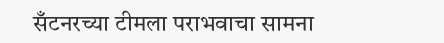सँटनरच्या टीमला पराभवाचा सामना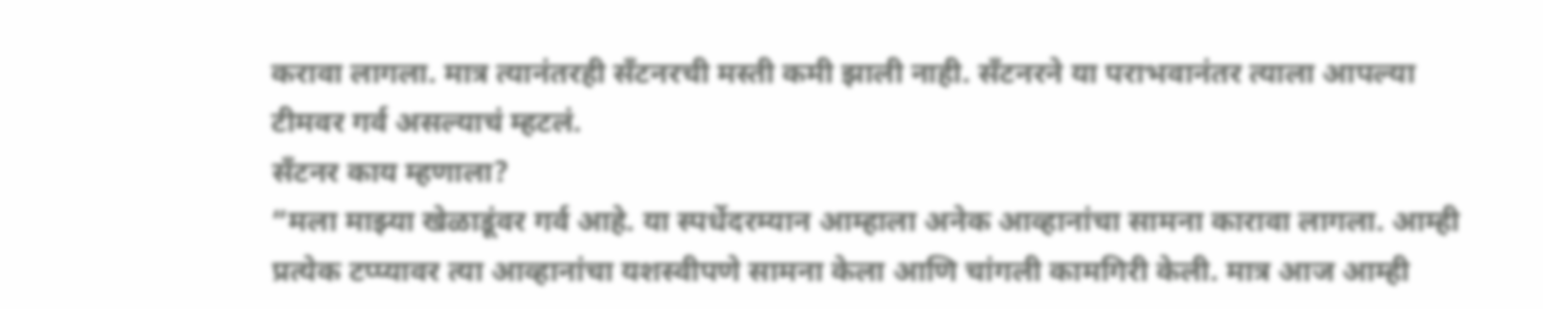करावा लागला. मात्र त्यानंतरही सँटनरची मस्ती कमी झाली नाही. सँटनरने या पराभवानंतर त्याला आपल्या टीमवर गर्व असल्याचं म्हटलं.
सँटनर काय म्हणाला?
“मला माझ्या खेळाडूंवर गर्व आहे. या स्पर्धेदरम्यान आम्हाला अनेक आव्हानांचा सामना कारावा लागला. आम्ही प्रत्येक टप्प्यावर त्या आव्हानांचा यशस्वीपणे सामना केला आणि चांगली कामगिरी केली. मात्र आज आम्ही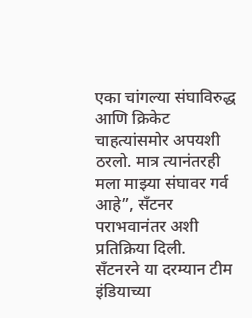एका चांगल्या संघाविरुद्ध आणि क्रिकेट चाहत्यांसमोर अपयशी ठरलो. मात्र त्यानंतरही मला माझ्या संघावर गर्व आहे”, सँटनर पराभवानंतर अशी प्रतिक्रिया दिली.
सँटनरने या दरम्यान टीम इंडियाच्या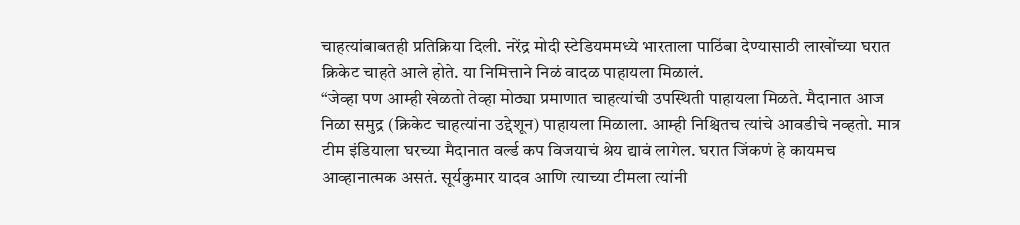चाहत्यांबाबतही प्रतिक्रिया दिली. नरेंद्र मोदी स्टेडियममध्ये भारताला पाठिंबा देण्यासाठी लाखोंच्या घरात क्रिकेट चाहते आले होते. या निमित्ताने निळं वादळ पाहायला मिळालं.
“जेव्हा पण आम्ही खेळतो तेव्हा मोठ्या प्रमाणात चाहत्यांची उपस्थिती पाहायला मिळते. मैदानात आज निळा समुद्र (क्रिकेट चाहत्यांना उद्देशून) पाहायला मिळाला. आम्ही निश्चितच त्यांचे आवडीचे नव्हतो. मात्र टीम इंडियाला घरच्या मैदानात वर्ल्ड कप विजयाचं श्रेय द्यावं लागेल. घरात जिंकणं हे कायमच आव्हानात्मक असतं. सूर्यकुमार यादव आणि त्याच्या टीमला त्यांनी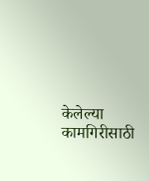केलेल्या कामगिरीसाठी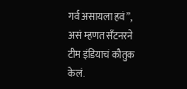गर्व असायला हवं”, असं म्हणत सँटनरने टीम इंडियाचं कौतुक केलं.